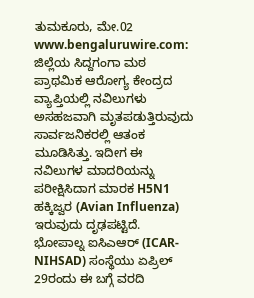ತುಮಕೂರು, ಮೇ.02 www.bengaluruwire.com: ಜಿಲ್ಲೆಯ ಸಿದ್ದಗಂಗಾ ಮಠ ಪ್ರಾಥಮಿಕ ಆರೋಗ್ಯ ಕೇಂದ್ರದ ವ್ಯಾಪ್ತಿಯಲ್ಲಿ ನವಿಲುಗಳು ಅಸಹಜವಾಗಿ ಮೃತಪಡುತ್ತಿರುವುದು ಸಾರ್ವಜನಿಕರಲ್ಲಿ ಆತಂಕ ಮೂಡಿಸಿತ್ತು. ಇದೀಗ ಈ ನವಿಲುಗಳ ಮಾದರಿಯನ್ನು ಪರೀಕ್ಷಿಸಿದಾಗ ಮಾರಕ H5N1 ಹಕ್ಕಿಜ್ವರ (Avian Influenza) ಇರುವುದು ದೃಢಪಟ್ಟಿದೆ.
ಭೋಪಾಲ್ನ ಐಸಿಎಆರ್ (ICAR-NIHSAD) ಸಂಸ್ಥೆಯು ಏಪ್ರಿಲ್ 29ರಂದು ಈ ಬಗ್ಗೆ ವರದಿ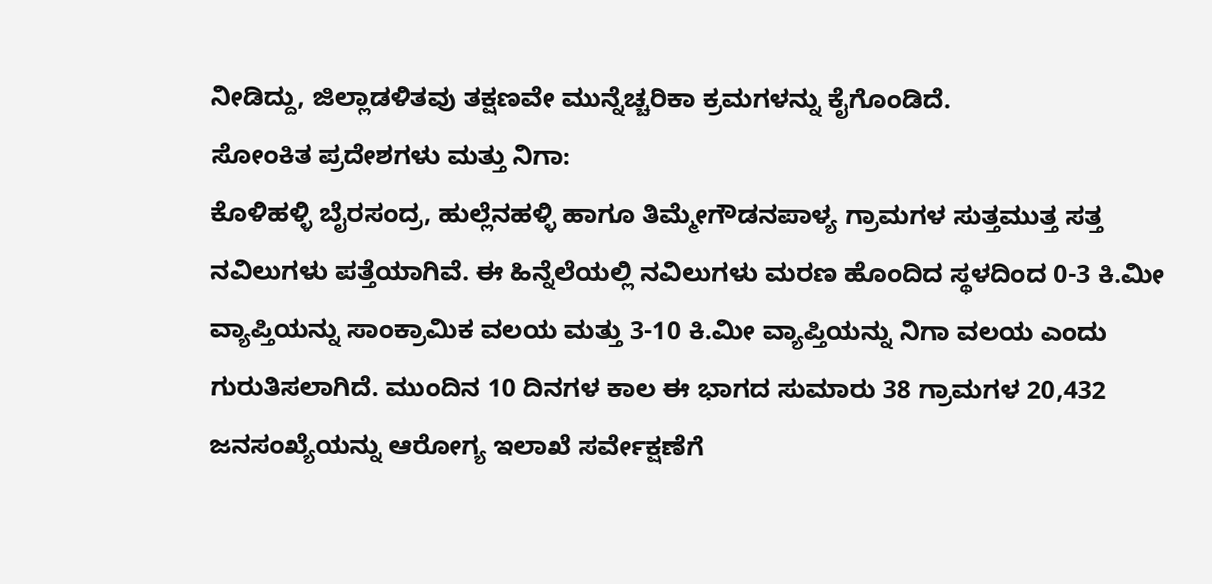ನೀಡಿದ್ದು, ಜಿಲ್ಲಾಡಳಿತವು ತಕ್ಷಣವೇ ಮುನ್ನೆಚ್ಚರಿಕಾ ಕ್ರಮಗಳನ್ನು ಕೈಗೊಂಡಿದೆ.
ಸೋಂಕಿತ ಪ್ರದೇಶಗಳು ಮತ್ತು ನಿಗಾ:
ಕೊಳಿಹಳ್ಳಿ ಬೈರಸಂದ್ರ, ಹುಲ್ಲೆನಹಳ್ಳಿ ಹಾಗೂ ತಿಮ್ಮೇಗೌಡನಪಾಳ್ಯ ಗ್ರಾಮಗಳ ಸುತ್ತಮುತ್ತ ಸತ್ತ ನವಿಲುಗಳು ಪತ್ತೆಯಾಗಿವೆ. ಈ ಹಿನ್ನೆಲೆಯಲ್ಲಿ ನವಿಲುಗಳು ಮರಣ ಹೊಂದಿದ ಸ್ಥಳದಿಂದ 0-3 ಕಿ.ಮೀ ವ್ಯಾಪ್ತಿಯನ್ನು ಸಾಂಕ್ರಾಮಿಕ ವಲಯ ಮತ್ತು 3-10 ಕಿ.ಮೀ ವ್ಯಾಪ್ತಿಯನ್ನು ನಿಗಾ ವಲಯ ಎಂದು ಗುರುತಿಸಲಾಗಿದೆ. ಮುಂದಿನ 10 ದಿನಗಳ ಕಾಲ ಈ ಭಾಗದ ಸುಮಾರು 38 ಗ್ರಾಮಗಳ 20,432 ಜನಸಂಖ್ಯೆಯನ್ನು ಆರೋಗ್ಯ ಇಲಾಖೆ ಸರ್ವೇಕ್ಷಣೆಗೆ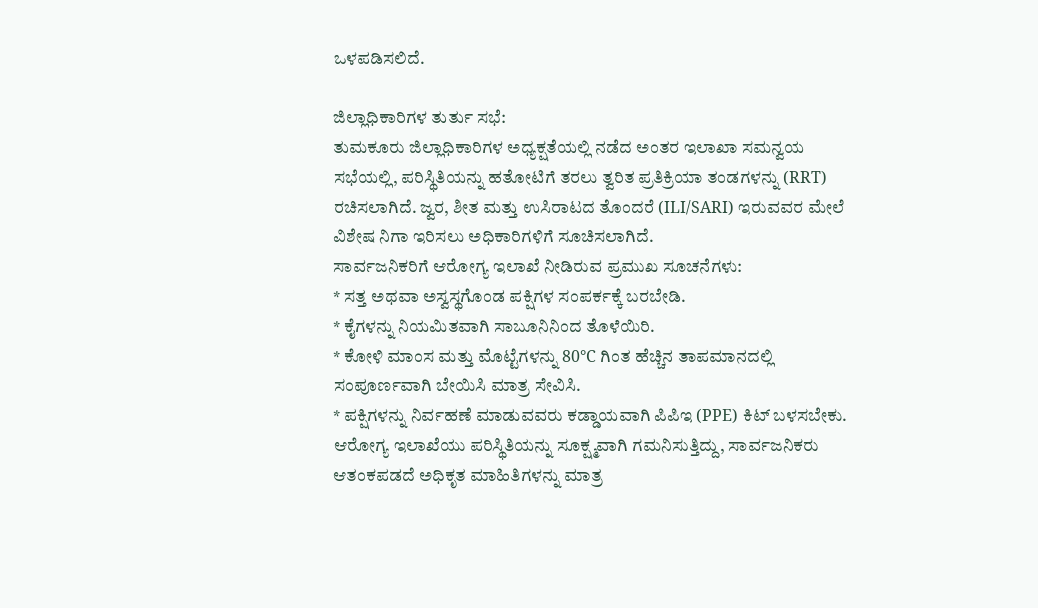ಒಳಪಡಿಸಲಿದೆ.

ಜಿಲ್ಲಾಧಿಕಾರಿಗಳ ತುರ್ತು ಸಭೆ:
ತುಮಕೂರು ಜಿಲ್ಲಾಧಿಕಾರಿಗಳ ಅಧ್ಯಕ್ಷತೆಯಲ್ಲಿ ನಡೆದ ಅಂತರ ಇಲಾಖಾ ಸಮನ್ವಯ ಸಭೆಯಲ್ಲಿ, ಪರಿಸ್ಥಿತಿಯನ್ನು ಹತೋಟಿಗೆ ತರಲು ತ್ವರಿತ ಪ್ರತಿಕ್ರಿಯಾ ತಂಡಗಳನ್ನು (RRT) ರಚಿಸಲಾಗಿದೆ. ಜ್ವರ, ಶೀತ ಮತ್ತು ಉಸಿರಾಟದ ತೊಂದರೆ (ILI/SARI) ಇರುವವರ ಮೇಲೆ ವಿಶೇಷ ನಿಗಾ ಇರಿಸಲು ಅಧಿಕಾರಿಗಳಿಗೆ ಸೂಚಿಸಲಾಗಿದೆ.
ಸಾರ್ವಜನಿಕರಿಗೆ ಆರೋಗ್ಯ ಇಲಾಖೆ ನೀಡಿರುವ ಪ್ರಮುಖ ಸೂಚನೆಗಳು:
* ಸತ್ತ ಅಥವಾ ಅಸ್ವಸ್ಥಗೊಂಡ ಪಕ್ಷಿಗಳ ಸಂಪರ್ಕಕ್ಕೆ ಬರಬೇಡಿ.
* ಕೈಗಳನ್ನು ನಿಯಮಿತವಾಗಿ ಸಾಬೂನಿನಿಂದ ತೊಳೆಯಿರಿ.
* ಕೋಳಿ ಮಾಂಸ ಮತ್ತು ಮೊಟ್ಟೆಗಳನ್ನು 80°C ಗಿಂತ ಹೆಚ್ಚಿನ ತಾಪಮಾನದಲ್ಲಿ ಸಂಪೂರ್ಣವಾಗಿ ಬೇಯಿಸಿ ಮಾತ್ರ ಸೇವಿಸಿ.
* ಪಕ್ಷಿಗಳನ್ನು ನಿರ್ವಹಣೆ ಮಾಡುವವರು ಕಡ್ಡಾಯವಾಗಿ ಪಿಪಿಇ (PPE) ಕಿಟ್ ಬಳಸಬೇಕು.
ಆರೋಗ್ಯ ಇಲಾಖೆಯು ಪರಿಸ್ಥಿತಿಯನ್ನು ಸೂಕ್ಷ್ಮವಾಗಿ ಗಮನಿಸುತ್ತಿದ್ದು, ಸಾರ್ವಜನಿಕರು ಆತಂಕಪಡದೆ ಅಧಿಕೃತ ಮಾಹಿತಿಗಳನ್ನು ಮಾತ್ರ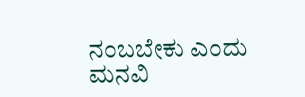ನಂಬಬೇಕು ಎಂದು ಮನವಿ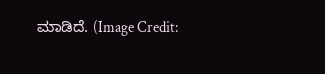ಮಾಡಿದೆ. (Image Credit: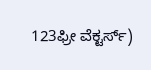123ಫ್ರೀ ವೆಕ್ಟರ್ಸ್)